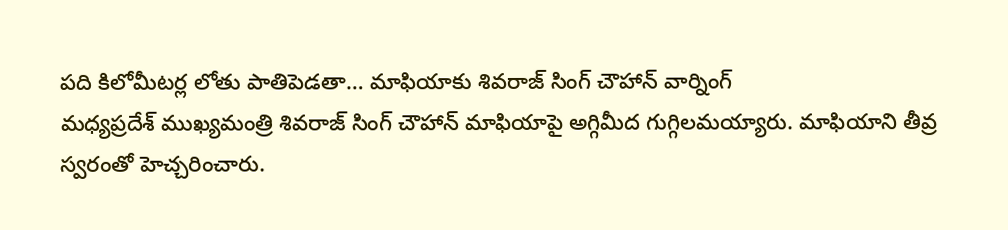పది కిలోమీటర్ల లోతు పాతిపెడతా… మాఫియాకు శివరాజ్ సింగ్ చౌహాన్ వార్నింగ్
మధ్యప్రదేశ్ ముఖ్యమంత్రి శివరాజ్ సింగ్ చౌహాన్ మాఫియాపై అగ్గిమీద గుగ్గిలమయ్యారు. మాఫియాని తీవ్ర స్వరంతో హెచ్చరించారు.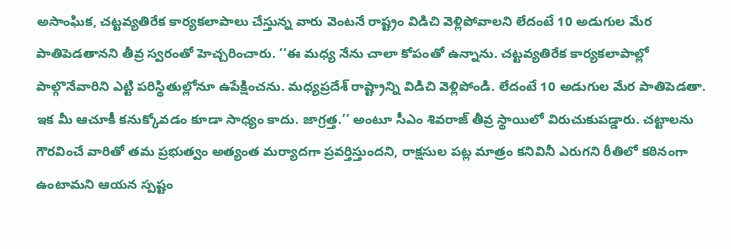అసాంఘిక, చట్టవ్యతిరేక కార్యకలాపాలు చేస్తున్న వారు వెంటనే రాష్ట్రం విడిచి వెళ్లిపోవాలని లేదంటే 10 అడుగుల మేర పాతిపెడతానని తీవ్ర స్వరంతో హెచ్చరించారు. ‘‘ఈ మధ్య నేను చాలా కోపంతో ఉన్నాను. చట్టవ్యతిరేక కార్యకలాపాల్లో పాల్గొనేవారిని ఎట్టి పరిస్థితుల్లోనూ ఉపేక్షించను. మధ్యప్రదేశ్ రాష్ట్రాన్ని విడిచి వెళ్లిపోండి. లేదంటే 10 అడుగుల మేర పాతిపెడతా. ఇక మీ ఆచూకీ కనుక్కోవడం కూడా సాధ్యం కాదు. జాగ్రత్త.’’ అంటూ సీఎం శివరాజ్ తీవ్ర స్థాయిలో విరుచుకుపడ్డారు. చట్టాలను గౌరవించే వారితో తమ ప్రభుత్వం అత్యంత మర్యాదగా ప్రవర్తిస్తుందని, రాక్షసుల పట్ల మాత్రం కనివినీ ఎరుగని రీతిలో కఠినంగా ఉంటామని ఆయన స్పష్టం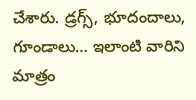చేశారు. డ్రగ్స్, భూదందాలు, గూండాలు… ఇలాంటి వారిని మాత్రం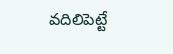వదిలిపెట్టే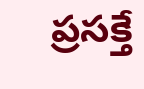ప్రసక్తే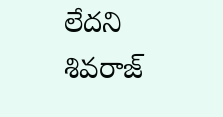లేదని శివరాజ్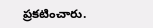ప్రకటించారు.